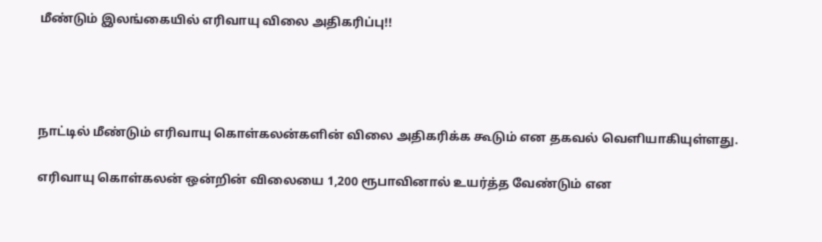மீண்டும் இலங்கையில் எரிவாயு விலை அதிகரிப்பு!!




நாட்டில் மீண்டும் எரிவாயு கொள்கலன்களின் விலை அதிகரிக்க கூடும் என தகவல் வெளியாகியுள்ளது.

எரிவாயு கொள்கலன் ஒன்றின் விலையை 1,200 ரூபாவினால் உயர்த்த வேண்டும் என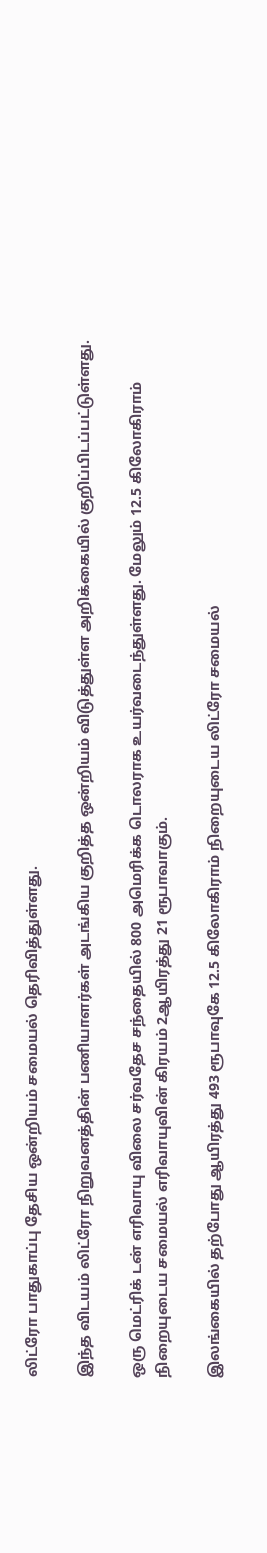லிட்ரோ பாதுகாப்பு தேசிய ஒன்றியம் சமையல் தெரிவித்துள்ளது.

இந்த விடயம் லிட்ரோ நிறுவனத்தின் பணியாளர்கள் அடங்கிய குறித்த ஒன்றியம் விடுத்துள்ள அறிக்கையில் குறிப்பிடப்பட்டுள்ளது.

ஒரு மெட்ரிக் டன் எரிவாயு விலை சர்வதேச சந்தையில் 800 அமெரிக்க டொலராக உயர்வடைந்துள்ளது. மேலும் 12.5 கிலோகிராம் நிறையுடைய சமையல் எரிவாயுவின் கிரயம் 2ஆயிரத்து 21 ரூபாவாகும்.

இலங்கையில் தற்போது ஆயிரத்து 493 ரூபாவுகே 12.5 கிலோகிராம் நிறையுடைய லிட்ரோ சமையல்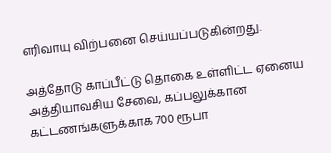எரிவாயு விற்பனை செய்யப்படுகின்றது.

அத்தோடு காப்பீட்டு தொகை உள்ளிட்ட ஏனைய அத்தியாவசிய சேவை, கப்பலுக்கான கட்டணங்களுக்காக 700 ரூபா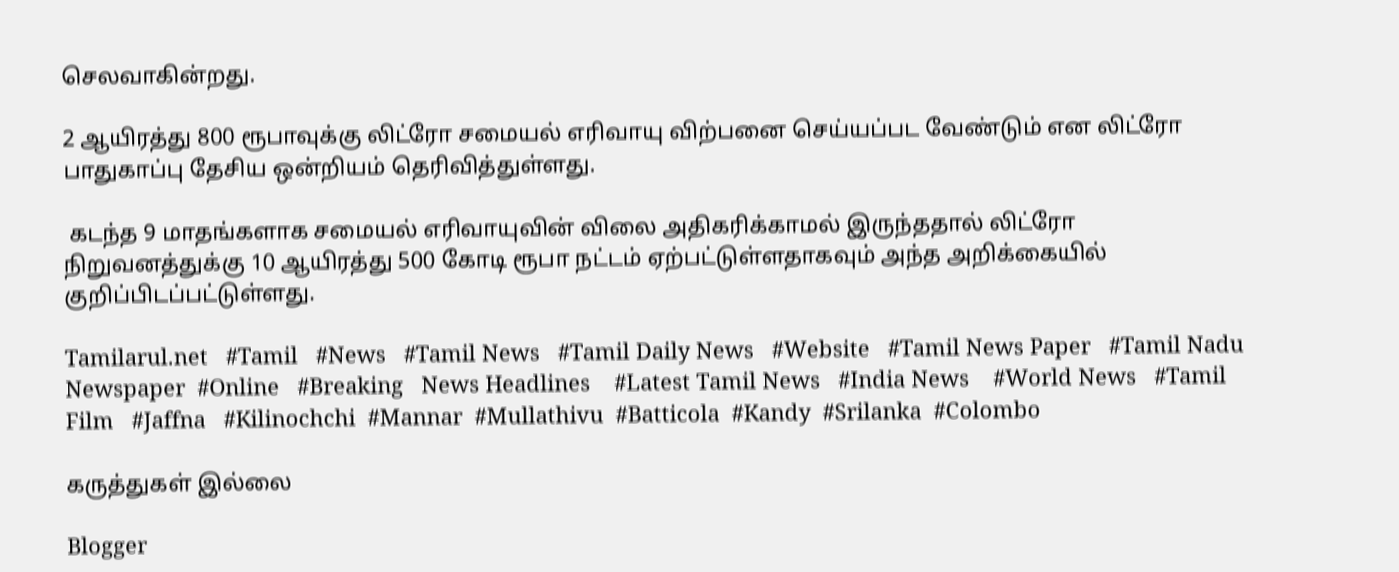செலவாகின்றது.

2 ஆயிரத்து 800 ரூபாவுக்கு லிட்ரோ சமையல் எரிவாயு விற்பனை செய்யப்பட வேண்டும் என லிட்ரோ பாதுகாப்பு தேசிய ஒன்றியம் தெரிவித்துள்ளது.

 கடந்த 9 மாதங்களாக சமையல் எரிவாயுவின் விலை அதிகரிக்காமல் இருந்ததால் லிட்ரோ நிறுவனத்துக்கு 10 ஆயிரத்து 500 கோடி ரூபா நட்டம் ஏற்பட்டுள்ளதாகவும் அந்த அறிக்கையில் குறிப்பிடப்பட்டுள்ளது.

Tamilarul.net   #Tamil   #News   #Tamil News   #Tamil Daily News   #Website   #Tamil News Paper   #Tamil Nadu Newspaper  #Online   #Breaking   News Headlines    #Latest Tamil News   #India News    #World News   #Tamil Film   #Jaffna   #Kilinochchi  #Mannar  #Mullathivu  #Batticola  #Kandy  #Srilanka  #Colombo

கருத்துகள் இல்லை

Blogger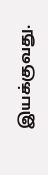இயக்குவது.